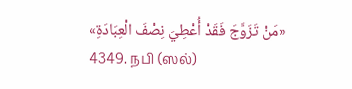«مَنْ تَزَوَّجَ فَقَدْ أُعْطِيَ نِصْفَ الْعِبَادَةِ»
4349. நபி (ஸல்)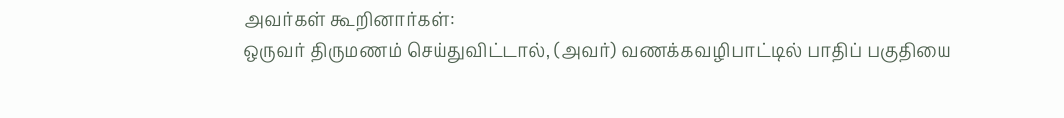அவர்கள் கூறினார்கள்:
ஒருவர் திருமணம் செய்துவிட்டால், (அவர்) வணக்கவழிபாட்டில் பாதிப் பகுதியை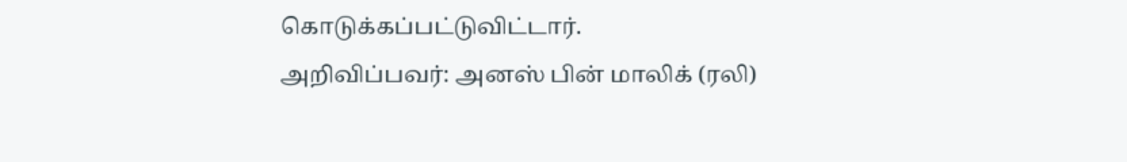கொடுக்கப்பட்டுவிட்டார்.
அறிவிப்பவர்: அனஸ் பின் மாலிக் (ரலி)